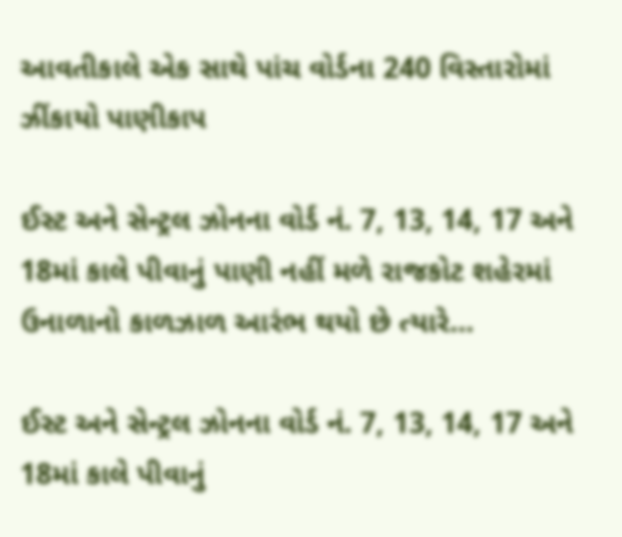આવતીકાલે એક સાથે પાંચ વોર્ડના 240 વિસ્તારોમાં ઝીંકાયો પાણીકાપ

ઈસ્ટ અને સેન્ટ્રલ ઝોનના વોર્ડ નં. 7, 13, 14, 17 અને 18માં કાલે પીવાનું પાણી નહીં મળે રાજકોટ શહેરમાં ઉનાળાનો કાળઝાળ આરંભ થયો છે ત્યારે…

ઈસ્ટ અને સેન્ટ્રલ ઝોનના વોર્ડ નં. 7, 13, 14, 17 અને 18માં કાલે પીવાનું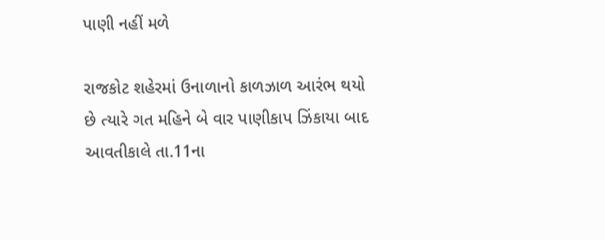પાણી નહીં મળે

રાજકોટ શહેરમાં ઉનાળાનો કાળઝાળ આરંભ થયો છે ત્યારે ગત મહિને બે વાર પાણીકાપ ઝિંકાયા બાદ આવતીકાલે તા.11ના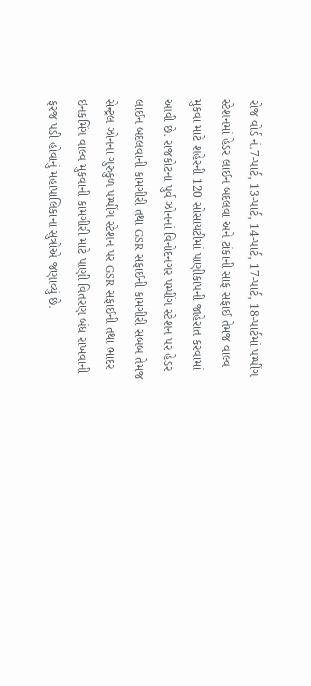રોજ વોર્ડ નં.7-પાર્ટ, 13-પાર્ટ, 14-પાર્ટ, 17-પાર્ટ, 18-પાર્ટમાં પમ્પીંગ સ્ટેશનમાં હેડર લાઈન બદલવા અને ટાંકાની સાફ સફાઈ તેમજ વાલ્વ મુકવા માટે શહેરની 120 સોસાયટીમાં પાણીકાપની જાહેરાત કરવામાં આવી છે. રાજકોટના પુર્વ ઝોનનાં વિનોદનગર પમ્પીંગ સ્ટેશન પર હેડર લાઈન બદલવાની કામગીરી તથા GSR સફાઈની કામગીરી સબબ તેમજ સેન્ટ્રલ ઝોનના ગુરુકુળ પમ્પીંગ સ્ટેશન પર GSR સફાઈની તથા ભાદર ઇનકમિંગ વાલ્વ મુકવાની કામગીરી માટે પાણી વિતરણ બંધ રાખવાની ફરજ પડી હોવાનું મહાપાલિકાના સુત્રોએ જણાવ્યું છે.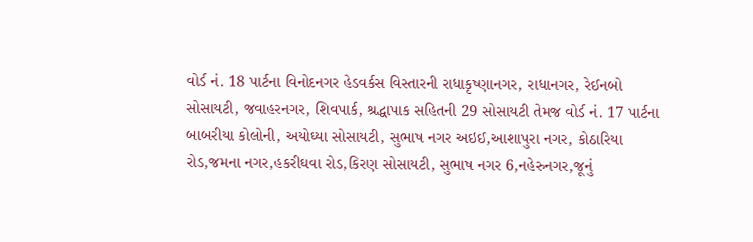વોર્ડ નં. 18 પાર્ટના વિનોદનગર હેડવર્કસ વિસ્તારની રાધાકૃષ્ણાનગર, રાધાનગર, રેઈનબો સોસાયટી, જવાહરનગર, શિવપાર્ક, શ્રદ્ધાપાક સહિતની 29 સોસાયટી તેમજ વોર્ડ નં. 17 પાર્ટના બાબરીયા કોલોની, અયોઘ્યા સોસાયટી, સુભાષ નગર અઇઈ,આશાપુરા નગર, કોઠારિયા રોડ,જમના નગર,હકરીઘવા રોડ,કિરણ સોસાયટી, સુભાષ નગર 6,નહેરુનગર,જૂનું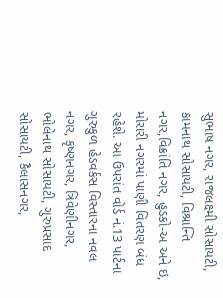સુભાષ નગર, રાજલક્ષ્મી સોસાયટી, કામનાથ સોસાયટી, વિશ્રાન્તિ નગર,વિક્રાંતિ નગર, હુડકો-અ અને ઇ, મોરારી નગરમાં પાણી વિતરણ બંધ રહેશે. આ ઉપરાંત વોર્ડ નં.13 પાર્ટના ગુરુકુળ હેડવર્કસ વિસ્તારના નવલ નગર, કૃષ્ણનગર, ત્રિવેણીનગર, ભોલેનાથ સોસાયટી, ગુરુપ્રસાદ સોસાયટી, કૈલાસનગર,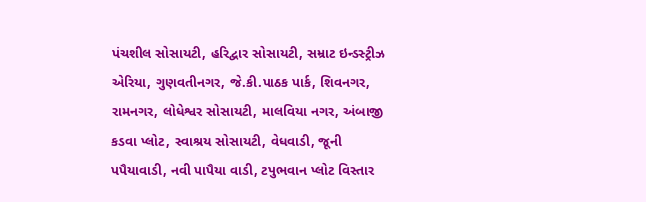પંચશીલ સોસાયટી, હરિદ્વાર સોસાયટી, સમ્રાટ ઇન્ડસ્ટ્રીઝ એરિયા, ગુણવતીનગર, જે.કી.પાઠક પાર્ક, શિવનગર, રામનગર, લોધેશ્વર સોસાયટી, માલવિયા નગર, અંબાજી કડવા પ્લોટ, સ્વાશ્રય સોસાયટી, વેધવાડી, જૂની પપૈયાવાડી, નવી પાપૈયા વાડી, ટપુભવાન પ્લોટ વિસ્તાર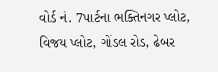વોર્ડ નં. 7પાર્ટના ભક્તિનગર પ્લોટ, વિજય પ્લોટ, ગોંડલ રોડ, ઢેબર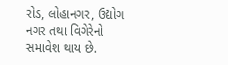રોડ, લોહાનગર, ઉદ્યોગ નગર તથા વિગેરેનો સમાવેશ થાય છે.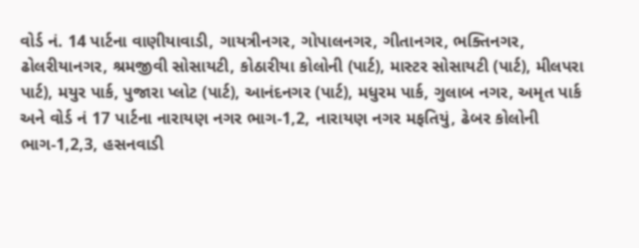વોર્ડ નં. 14 પાર્ટના વાણીયાવાડી, ગાયત્રીનગર, ગોપાલનગર, ગીતાનગર, ભક્તિનગર, ઢોલરીયાનગર, શ્રમજીવી સોસાયટી, કોઠારીયા કોલોની (પાર્ટ), માસ્ટર સોસાયટી (પાર્ટ), મીલપરા પાર્ટ), મયુર પાર્ક, પુજારા પ્લોટ (પાર્ટ), આનંદનગર (પાર્ટ), મધુરમ પાર્ક, ગુલાબ નગર, અમૃત પાર્ક અને વોર્ડ નં 17 પાર્ટના નારાયણ નગર ભાગ-1,2, નારાયણ નગર મફતિયું, ઢેબર કોલોની ભાગ-1,2,3, હસનવાડી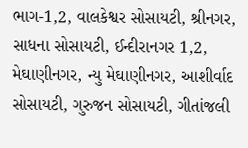ભાગ-1,2, વાલકેશ્વર સોસાયટી, શ્રીનગર, સાધના સોસાયટી, ઈન્દીરાનગર 1,2, મેઘાણીનગર, ન્યુ મેઘાણીનગર, આશીર્વાદ સોસાયટી, ગુરુજન સોસાયટી, ગીતાંજલી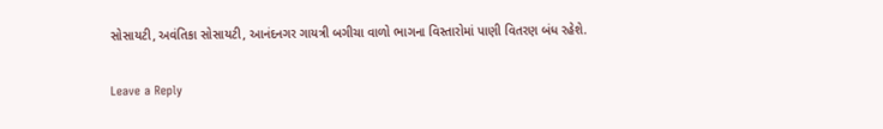સોસાયટી, અવંતિકા સોસાયટી, આનંદનગર ગાયત્રી બગીચા વાળો ભાગના વિસ્તારોમાં પાણી વિતરણ બંધ રહેશે.

Leave a Reply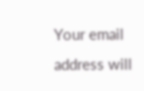Your email address will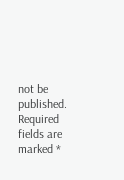not be published. Required fields are marked *